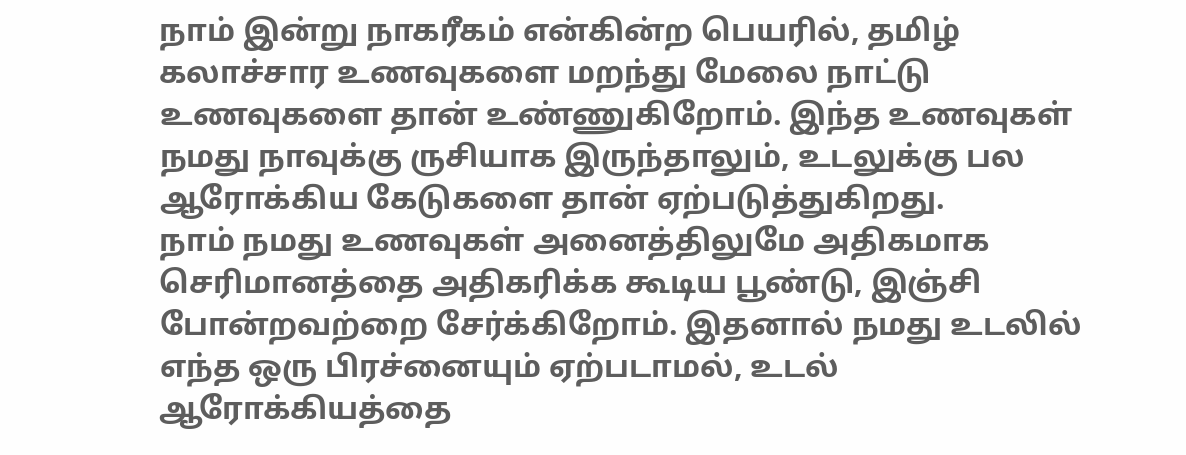நாம் இன்று நாகரீகம் என்கின்ற பெயரில், தமிழ் கலாச்சார உணவுகளை மறந்து மேலை நாட்டு உணவுகளை தான் உண்ணுகிறோம். இந்த உணவுகள் நமது நாவுக்கு ருசியாக இருந்தாலும், உடலுக்கு பல ஆரோக்கிய கேடுகளை தான் ஏற்படுத்துகிறது.
நாம் நமது உணவுகள் அனைத்திலுமே அதிகமாக செரிமானத்தை அதிகரிக்க கூடிய பூண்டு, இஞ்சி போன்றவற்றை சேர்க்கிறோம். இதனால் நமது உடலில் எந்த ஒரு பிரச்னையும் ஏற்படாமல், உடல் ஆரோக்கியத்தை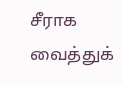சீராக வைத்துக்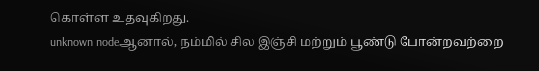கொள்ள உதவுகிறது.
unknown nodeஆனால், நம்மில் சில இஞ்சி மற்றும் பூண்டு போன்றவற்றை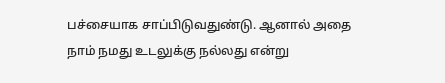பச்சையாக சாப்பிடுவதுண்டு. ஆனால் அதை நாம் நமது உடலுக்கு நல்லது என்று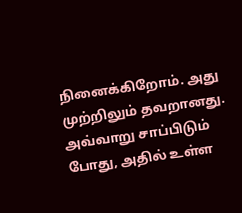நினைக்கிறோம். அது முற்றிலும் தவறானது. அவ்வாறு சாப்பிடும் போது, அதில் உள்ள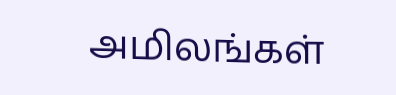அமிலங்கள்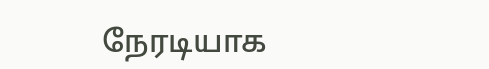நேரடியாக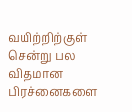வயிற்றிற்குள் சென்று பல விதமான பிரச்னைகளை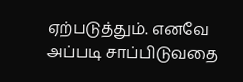ஏற்படுத்தும். எனவே அப்படி சாப்பிடுவதை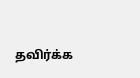தவிர்க்க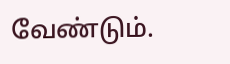வேண்டும்.